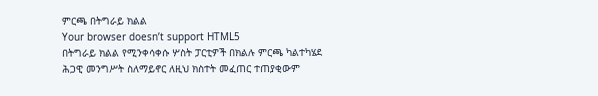ምርጫ በትግራይ ክልል
Your browser doesn’t support HTML5
በትግራይ ክልል የሚንቀሳቀሱ ሦስት ፓርቲዎች በክልሉ ምርጫ ካልተካሄደ ሕጋዊ መንግሥት ስለማይኖር ለዚህ ክስተት መፈጠር ተጠያቂውም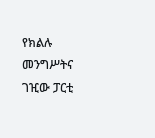የክልሉ መንግሥትና ገዢው ፓርቲ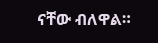ናቸው ብለዋል።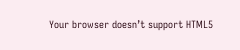Your browser doesn’t support HTML5